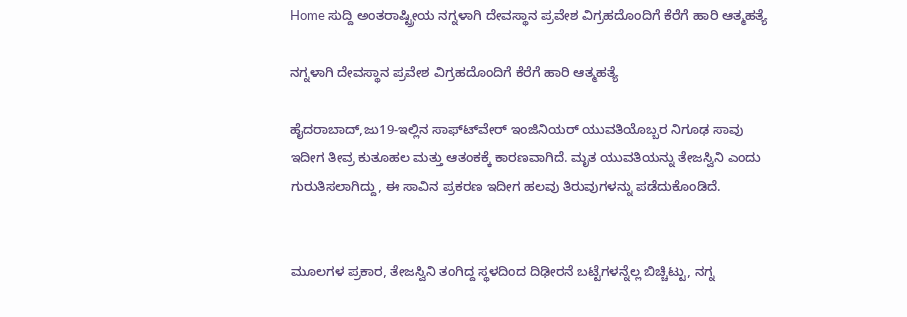Home ಸುದ್ದಿ ಅಂತರಾಷ್ಟ್ರೀಯ ನಗ್ನಳಾಗಿ ದೇವಸ್ಥಾನ ಪ್ರವೇಶ ವಿಗ್ರಹದೊಂದಿಗೆ ಕೆರೆಗೆ ಹಾರಿ ಆತ್ಮಹತ್ಯೆ

ನಗ್ನಳಾಗಿ ದೇವಸ್ಥಾನ ಪ್ರವೇಶ ವಿಗ್ರಹದೊಂದಿಗೆ ಕೆರೆಗೆ ಹಾರಿ ಆತ್ಮಹತ್ಯೆ

ಹೈದರಾಬಾದ್,ಜು19-ಇಲ್ಲಿನ ಸಾಫ್ಟ್‍ವೇರ್ ಇಂಜಿನಿಯರ್ ಯುವತಿಯೊಬ್ಬರ ನಿಗೂಢ ಸಾವು ಇದೀಗ ತೀವ್ರ ಕುತೂಹಲ ಮತ್ತು ಆತಂಕಕ್ಕೆ ಕಾರಣವಾಗಿದೆ. ಮೃತ ಯುವತಿಯನ್ನು ತೇಜಸ್ವಿನಿ ಎಂದು ಗುರುತಿಸಲಾಗಿದ್ದು, ಈ ಸಾವಿನ ಪ್ರಕರಣ ಇದೀಗ ಹಲವು ತಿರುವುಗಳನ್ನು ಪಡೆದುಕೊಂಡಿದೆ.


ಮೂಲಗಳ ಪ್ರಕಾರ, ತೇಜಸ್ವಿನಿ ತಂಗಿದ್ದ ಸ್ಥಳದಿಂದ ದಿಢೀರನೆ ಬಟ್ಟೆಗಳನ್ನೆಲ್ಲ ಬಿಚ್ಚಿಟ್ಟು, ನಗ್ನ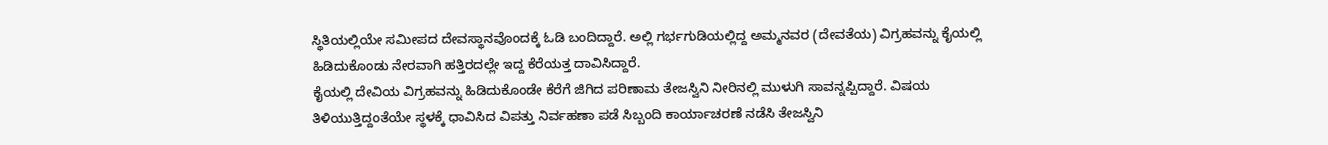ಸ್ಥಿತಿಯಲ್ಲಿಯೇ ಸಮೀಪದ ದೇವಸ್ಥಾನವೊಂದಕ್ಕೆ ಓಡಿ ಬಂದಿದ್ದಾರೆ. ಅಲ್ಲಿ ಗರ್ಭಗುಡಿಯಲ್ಲಿದ್ದ ಅಮ್ಮನವರ (ದೇವತೆಯ) ವಿಗ್ರಹವನ್ನು ಕೈಯಲ್ಲಿ ಹಿಡಿದುಕೊಂಡು ನೇರವಾಗಿ ಹತ್ತಿರದಲ್ಲೇ ಇದ್ದ ಕೆರೆಯತ್ತ ದಾವಿಸಿದ್ದಾರೆ.
ಕೈಯಲ್ಲಿ ದೇವಿಯ ವಿಗ್ರಹವನ್ನು ಹಿಡಿದುಕೊಂಡೇ ಕೆರೆಗೆ ಜಿಗಿದ ಪರಿಣಾಮ ತೇಜಸ್ವಿನಿ ನೀರಿನಲ್ಲಿ ಮುಳುಗಿ ಸಾವನ್ನಪ್ಪಿದ್ದಾರೆ. ವಿಷಯ ತಿಳಿಯುತ್ತಿದ್ದಂತೆಯೇ ಸ್ಥಳಕ್ಕೆ ಧಾವಿಸಿದ ವಿಪತ್ತು ನಿರ್ವಹಣಾ ಪಡೆ ಸಿಬ್ಬಂದಿ ಕಾರ್ಯಾಚರಣೆ ನಡೆಸಿ ತೇಜಸ್ವಿನಿ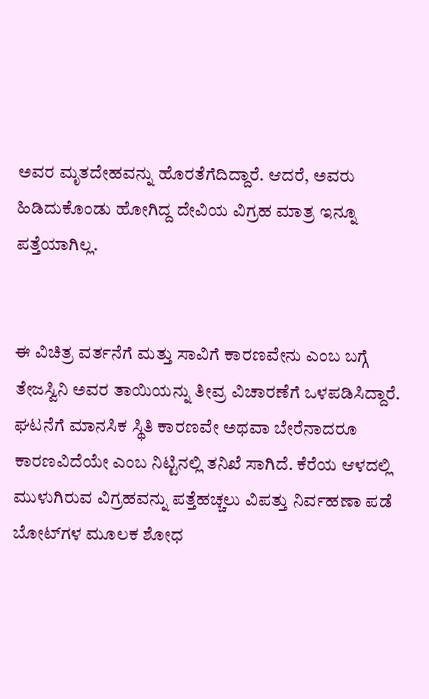ಅವರ ಮೃತದೇಹವನ್ನು ಹೊರತೆಗೆದಿದ್ದಾರೆ. ಆದರೆ, ಅವರು ಹಿಡಿದುಕೊಂಡು ಹೋಗಿದ್ದ ದೇವಿಯ ವಿಗ್ರಹ ಮಾತ್ರ ಇನ್ನೂ ಪತ್ತೆಯಾಗಿಲ್ಲ.


ಈ ವಿಚಿತ್ರ ವರ್ತನೆಗೆ ಮತ್ತು ಸಾವಿಗೆ ಕಾರಣವೇನು ಎಂಬ ಬಗ್ಗೆ ತೇಜಸ್ವಿನಿ ಅವರ ತಾಯಿಯನ್ನು ತೀವ್ರ ವಿಚಾರಣೆಗೆ ಒಳಪಡಿಸಿದ್ದಾರೆ. ಘಟನೆಗೆ ಮಾನಸಿಕ ಸ್ಥಿತಿ ಕಾರಣವೇ ಅಥವಾ ಬೇರೆನಾದರೂ ಕಾರಣವಿದೆಯೇ ಎಂಬ ನಿಟ್ಟಿನಲ್ಲಿ ತನಿಖೆ ಸಾಗಿದೆ. ಕೆರೆಯ ಆಳದಲ್ಲಿ ಮುಳುಗಿರುವ ವಿಗ್ರಹವನ್ನು ಪತ್ತೆಹಚ್ಚಲು ವಿಪತ್ತು ನಿರ್ವಹಣಾ ಪಡೆ ಬೋಟ್‍ಗಳ ಮೂಲಕ ಶೋಧ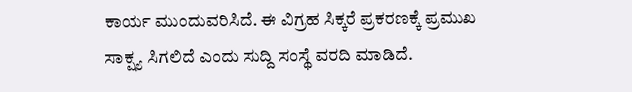ಕಾರ್ಯ ಮುಂದುವರಿಸಿದೆ. ಈ ವಿಗ್ರಹ ಸಿಕ್ಕರೆ ಪ್ರಕರಣಕ್ಕೆ ಪ್ರಮುಖ ಸಾಕ್ಷ್ಯ ಸಿಗಲಿದೆ ಎಂದು ಸುದ್ದಿ ಸಂಸ್ಥೆ ವರದಿ ಮಾಡಿದೆ.